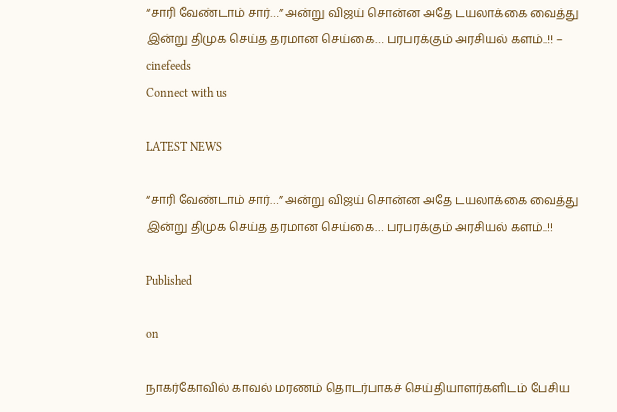“சாரி வேண்டாம் சார்…” அன்று விஜய் சொன்ன அதே டயலாக்கை வைத்து இன்று திமுக செய்த தரமான செய்கை… பரபரக்கும் அரசியல் களம்..!! – cinefeeds
Connect with us

LATEST NEWS

“சாரி வேண்டாம் சார்…” அன்று விஜய் சொன்ன அதே டயலாக்கை வைத்து இன்று திமுக செய்த தரமான செய்கை… பரபரக்கும் அரசியல் களம்..!!

Published

on

நாகர்கோவில் காவல் மரணம் தொடர்பாகச் செய்தியாளர்களிடம் பேசிய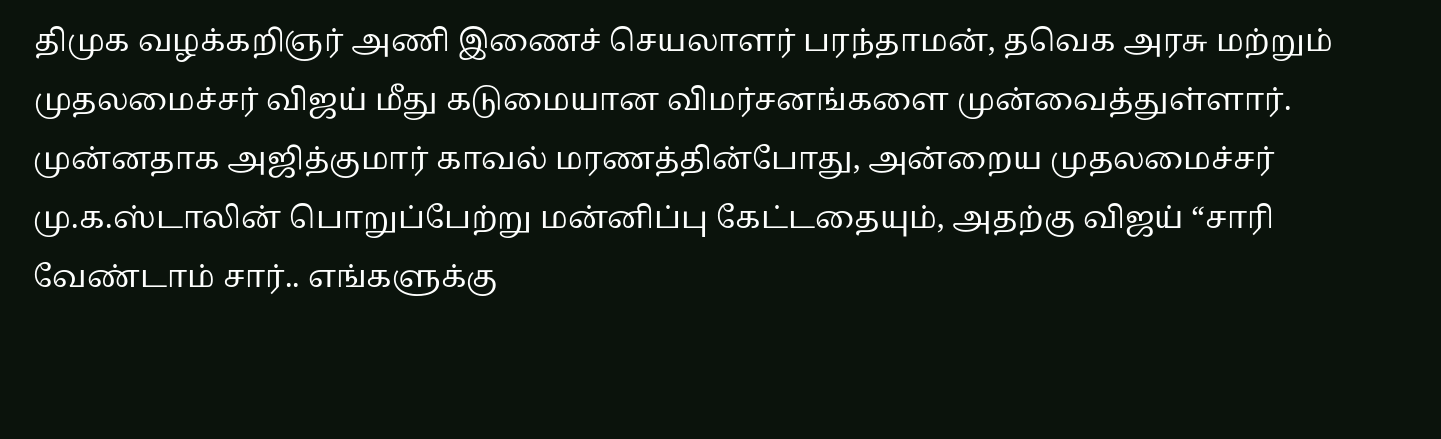திமுக வழக்கறிஞர் அணி இணைச் செயலாளர் பரந்தாமன், தவெக அரசு மற்றும் முதலமைச்சர் விஜய் மீது கடுமையான விமர்சனங்களை முன்வைத்துள்ளார். முன்னதாக அஜித்குமார் காவல் மரணத்தின்போது, அன்றைய முதலமைச்சர் மு.க.ஸ்டாலின் பொறுப்பேற்று மன்னிப்பு கேட்டதையும், அதற்கு விஜய் “சாரி வேண்டாம் சார்.. எங்களுக்கு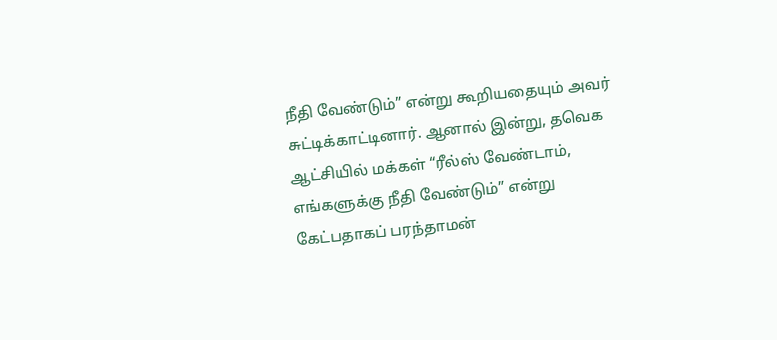நீதி வேண்டும்” என்று கூறியதையும் அவர் சுட்டிக்காட்டினார். ஆனால் இன்று, தவெக ஆட்சியில் மக்கள் “ரீல்ஸ் வேண்டாம், எங்களுக்கு நீதி வேண்டும்” என்று கேட்பதாகப் பரந்தாமன்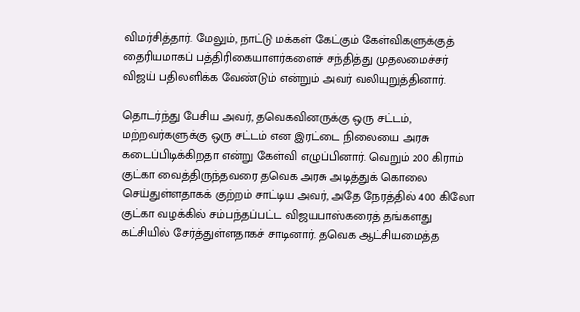விமர்சித்தார். மேலும், நாட்டு மக்கள் கேட்கும் கேள்விகளுக்குத் தைரியமாகப் பத்திரிகையாளர்களைச் சந்தித்து முதலமைச்சர் விஜய் பதிலளிக்க வேண்டும் என்றும் அவர் வலியுறுத்தினார்.

தொடர்ந்து பேசிய அவர், தவெகவினருக்கு ஒரு சட்டம், மற்றவர்களுக்கு ஒரு சட்டம் என இரட்டை நிலையை அரசு கடைப்பிடிக்கிறதா என்று கேள்வி எழுப்பினார். வெறும் 200 கிராம் குட்கா வைத்திருந்தவரை தவெக அரசு அடித்துக் கொலை செய்துள்ளதாகக் குற்றம் சாட்டிய அவர், அதே நேரத்தில் 400 கிலோ குட்கா வழக்கில் சம்பந்தப்பட்ட விஜயபாஸ்கரைத் தங்களது கட்சியில் சேர்த்துள்ளதாகச் சாடினார். தவெக ஆட்சியமைத்த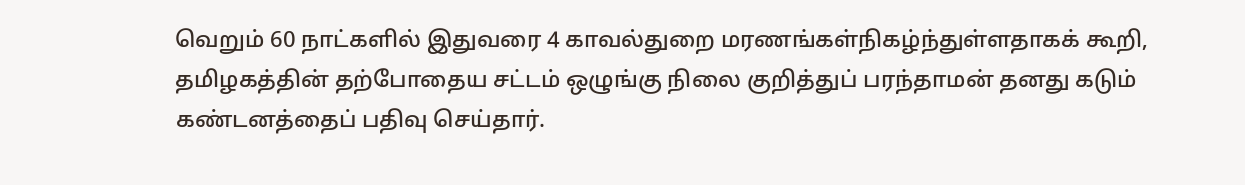வெறும் 60 நாட்களில் இதுவரை 4 காவல்துறை மரணங்கள்நிகழ்ந்துள்ளதாகக் கூறி, தமிழகத்தின் தற்போதைய சட்டம் ஒழுங்கு நிலை குறித்துப் பரந்தாமன் தனது கடும் கண்டனத்தைப் பதிவு செய்தார்.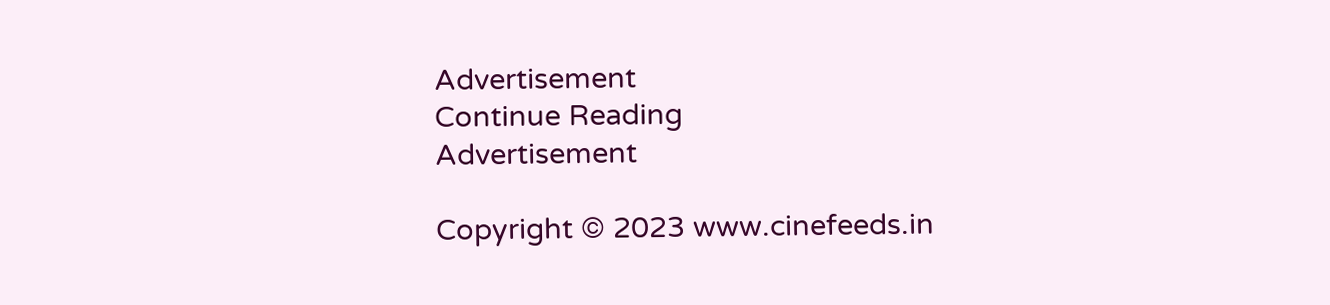Advertisement
Continue Reading
Advertisement

Copyright © 2023 www.cinefeeds.in